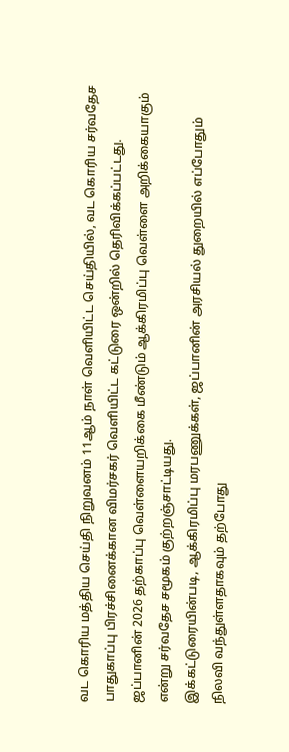வட கொரிய மத்திய செய்தி நிறுவனம் 11ஆம் நாள் வெளியிட்ட செய்தியில், வட கொரிய சர்வதேச பாதுகாப்பு பிரச்சினைக்கான விமர்சகர் வெளியிட்ட கட்டுரை ஒன்றில் தெரிவிக்கப்பட்டது.
ஜப்பானின் 2026 தற்காப்பு வெள்ளையறிக்கை மீண்டும் ஆக்கிரமிப்பு வெள்ளை அறிக்கையாகும் என்று சர்வதேச சமூகம் குற்றஞ்சாட்டியது.
இக்கட்டுரையின்படி, ஆக்கிரமிப்பு மரபணுக்கள், ஜப்பானின் அரசியல் துறையில் எப்போதும் நிலவி வந்துள்ளதாகவும் தற்போது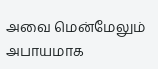அவை மென்மேலும் அபாயமாக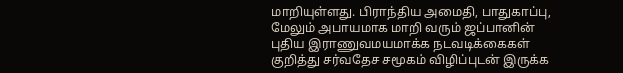மாறியுள்ளது. பிராந்திய அமைதி, பாதுகாப்பு, மேலும் அபாயமாக மாறி வரும் ஜப்பானின் புதிய இராணுவமயமாக்க நடவடிக்கைகள் குறித்து சர்வதேச சமூகம் விழிப்புடன் இருக்க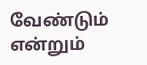வேண்டும் என்றும்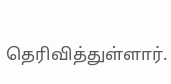தெரிவித்துள்ளார்.